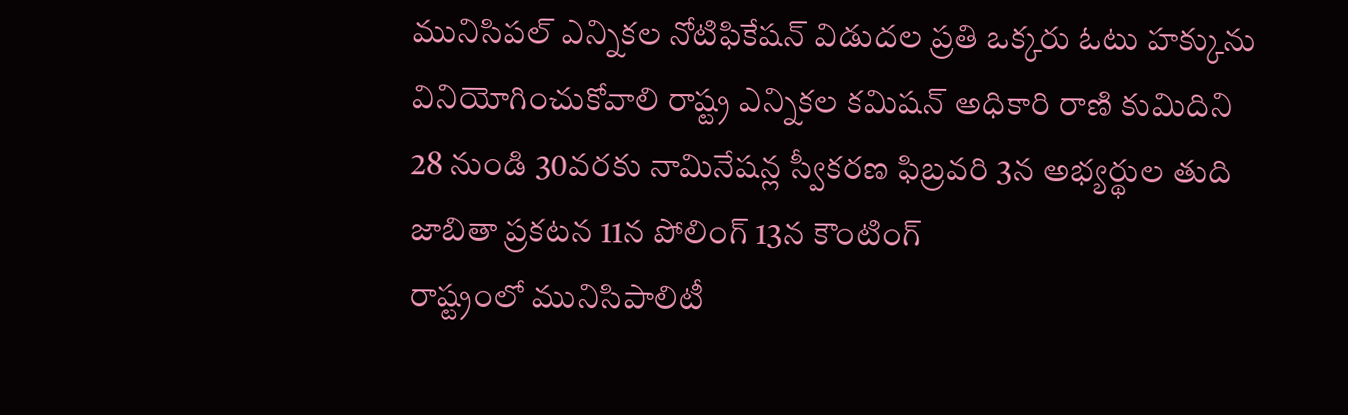మునిసిపల్ ఎన్నికల నోటిఫికేషన్ విడుదల ప్రతి ఒక్కరు ఓటు హక్కును వినియోగించుకోవాలి రాష్ట్ర ఎన్నికల కమిషన్ అధికారి రాణి కుమిదిని 28 నుండి 30వరకు నామినేషన్ల స్వీకరణ ఫిబ్రవరి 3న అభ్యర్థుల తుది జాబితా ప్రకటన 11న పోలింగ్ 13న కౌంటింగ్
రాష్ట్రంలో మునిసిపాలిటీ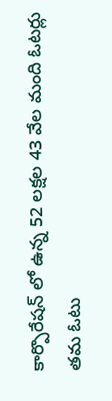కార్పొరేషన్ లో ఉన్న 52 లక్షల 43 వేల మంది ఓటర్లు తమ ఓటు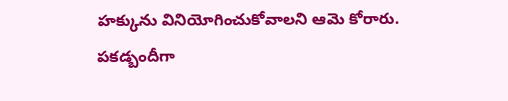హక్కును వినియోగించుకోవాలని ఆమె కోరారు. పకడ్బందీగా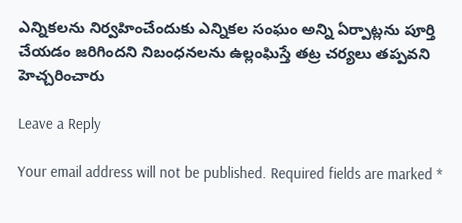ఎన్నికలను నిర్వహించేందుకు ఎన్నికల సంఘం అన్ని ఏర్పాట్లను పూర్తి చేయడం జరిగిందని నిబంధనలను ఉల్లంఘిస్తే తట్ర చర్యలు తప్పవని హెచ్చరించారు

Leave a Reply

Your email address will not be published. Required fields are marked *